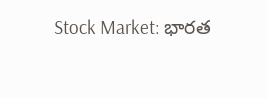Stock Market: భారత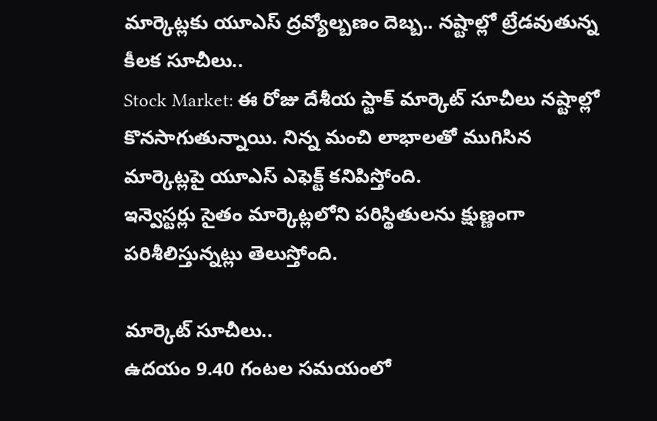మార్కెట్లకు యూఎస్ ద్రవ్యోల్బణం దెబ్బ.. నష్టాల్లో ట్రేడవుతున్న కీలక సూచీలు..
Stock Market: ఈ రోజు దేశీయ స్టాక్ మార్కెట్ సూచీలు నష్టాల్లో కొనసాగుతున్నాయి. నిన్న మంచి లాభాలతో ముగిసిన మార్కెట్లపై యూఎస్ ఎఫెక్ట్ కనిపిస్తోంది.
ఇన్వెస్టర్లు సైతం మార్కెట్లలోని పరిస్థితులను క్షుణ్ణంగా పరిశీలిస్తున్నట్లు తెలుస్తోంది.

మార్కెట్ సూచీలు..
ఉదయం 9.40 గంటల సమయంలో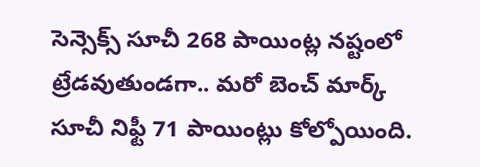సెన్సెక్స్ సూచీ 268 పాయింట్ల నష్టంలో ట్రేడవుతుండగా.. మరో బెంచ్ మార్క్ సూచీ నిఫ్టీ 71 పాయింట్లు కోల్పోయింది.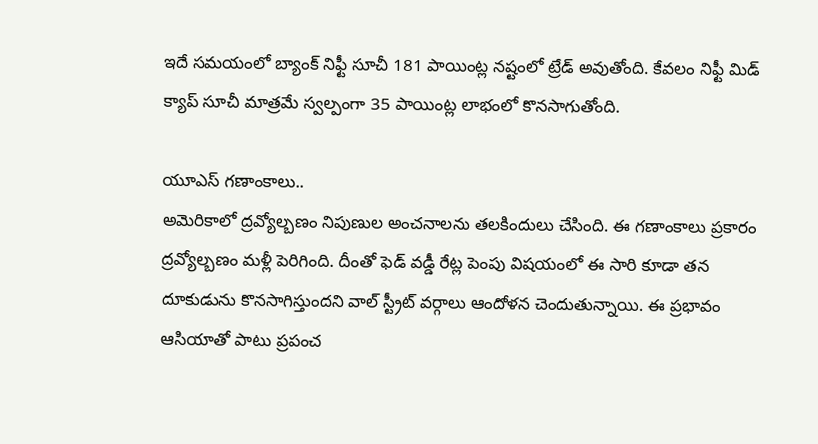ఇదే సమయంలో బ్యాంక్ నిఫ్టీ సూచీ 181 పాయింట్ల నష్టంలో ట్రేడ్ అవుతోంది. కేవలం నిఫ్టీ మిడ్ క్యాప్ సూచీ మాత్రమే స్వల్పంగా 35 పాయింట్ల లాభంలో కొనసాగుతోంది.

యూఎస్ గణాంకాలు..
అమెరికాలో ద్రవ్యోల్బణం నిపుణుల అంచనాలను తలకిందులు చేసింది. ఈ గణాంకాలు ప్రకారం ద్రవ్యోల్బణం మళ్లీ పెరిగింది. దీంతో ఫెడ్ వడ్డీ రేట్ల పెంపు విషయంలో ఈ సారి కూడా తన దూకుడును కొనసాగిస్తుందని వాల్ స్ట్రీట్ వర్గాలు ఆందోళన చెందుతున్నాయి. ఈ ప్రభావం ఆసియాతో పాటు ప్రపంచ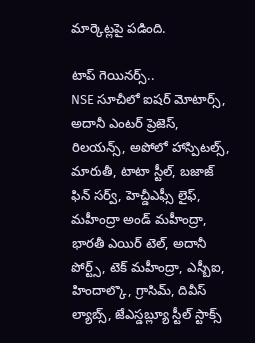మార్కెట్లపై పడింది.

టాప్ గెయినర్స్..
NSE సూచీలో ఐషర్ మోటార్స్, అదానీ ఎంటర్ ప్రెజెస్, రిలయన్స్, అపోలో హాస్పిటల్స్, మారుతీ, టాటా స్టీల్, బజాజ్ ఫిన్ సర్వ్, హెచ్డీఎఫ్సీ లైఫ్, మహీంద్రా అండ్ మహీంద్రా, భారతీ ఎయిర్ టెల్, అదానీ పోర్ట్స్, టెక్ మహీంద్రా, ఎస్బీఐ, హిందాల్కొ, గ్రాసిమ్, దివీస్ ల్యాబ్స్, జేఎస్డబ్ల్యూ స్టీల్ స్టాక్స్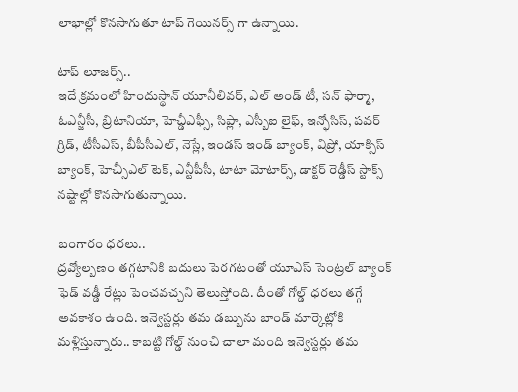లాభాల్లో కొనసాగుతూ టాప్ గెయినర్స్ గా ఉన్నాయి.

టాప్ లూజర్స్..
ఇదే క్రమంలో హిందుస్థాన్ యూనీలివర్, ఎల్ అండ్ టీ, సన్ ఫార్మా, ఓఎన్జీసీ, బ్రిటానియా, హెచ్డీఎఫ్సీ, సిప్లా, ఎస్బీఐ లైఫ్, ఇన్ఫోసిస్, పవర్ గ్రిడ్, టీసీఎస్, బీపీసీఎల్, నెస్లే, ఇండస్ ఇండ్ బ్యాంక్, విప్రో, యాక్సిస్ బ్యాంక్, హెచ్సీఎల్ టెక్, ఎన్టీపీసీ, టాటా మోటార్స్, డాక్టర్ రెడ్డీస్ స్టాక్స్ నష్టాల్లో కొనసాగుతున్నాయి.

బంగారం ధరలు..
ద్రవ్యోల్బణం తగ్గటానికి బదులు పెరగటంతో యూఎస్ సెంట్రల్ బ్యాంక్ ఫెడ్ వడ్డీ రేట్లు పెంచవచ్చని తెలుస్తోంది. దీంతో గోల్డ్ ధరలు తగ్గే అవకాశం ఉంది. ఇన్వెస్టర్లు తమ డబ్బును బాండ్ మార్కెట్లోకి మళ్లిస్తున్నారు.. కాబట్టి గోల్డ్ నుంచి చాలా మంది ఇన్వెస్టర్లు తమ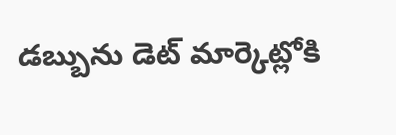డబ్బును డెట్ మార్కెట్లోకి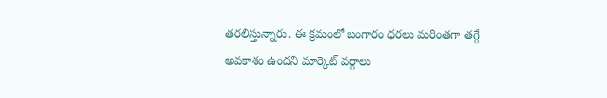తరలిస్తున్నారు. ఈ క్రమంలో బంగారం ధరలు మరింతగా తగ్గే అవకాశం ఉందని మార్కెట్ వర్గాలు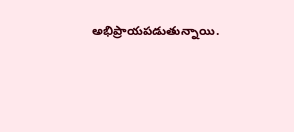అభిప్రాయపడుతున్నాయి.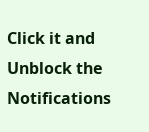Click it and Unblock the Notifications